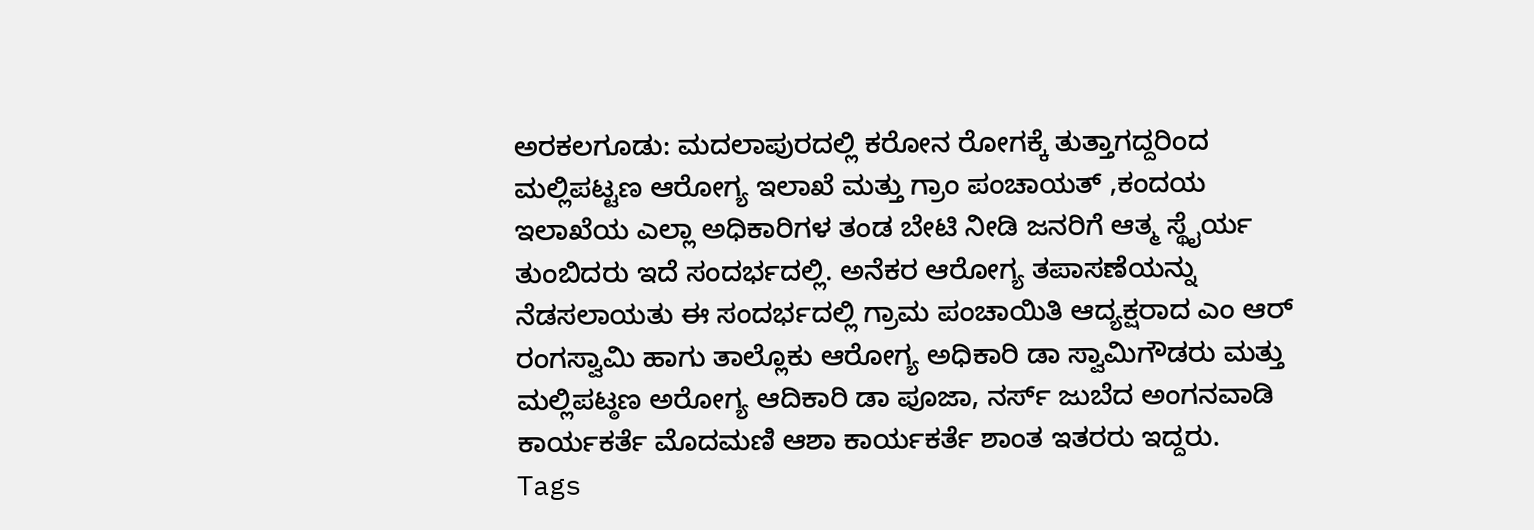ಅರಕಲಗೂಡು: ಮದಲಾಪುರದಲ್ಲಿ ಕರೋನ ರೋಗಕ್ಕೆ ತುತ್ತಾಗದ್ದರಿಂದ ಮಲ್ಲಿಪಟ್ಟಣ ಆರೋಗ್ಯ ಇಲಾಖೆ ಮತ್ತು ಗ್ರಾಂ ಪಂಚಾಯತ್ ,ಕಂದಯ ಇಲಾಖೆಯ ಎಲ್ಲಾ ಅಧಿಕಾರಿಗಳ ತಂಡ ಬೇಟಿ ನೀಡಿ ಜನರಿಗೆ ಆತ್ಮ ಸ್ಥೈರ್ಯ ತುಂಬಿದರು ಇದೆ ಸಂದರ್ಭದಲ್ಲಿ. ಅನೆಕರ ಆರೋಗ್ಯ ತಪಾಸಣೆಯನ್ನು ನೆಡಸಲಾಯತು ಈ ಸಂದರ್ಭದಲ್ಲಿ ಗ್ರಾಮ ಪಂಚಾಯಿತಿ ಆದ್ಯಕ್ಷರಾದ ಎಂ ಆರ್ ರಂಗಸ್ವಾಮಿ ಹಾಗು ತಾಲ್ಲೊಕು ಆರೋಗ್ಯ ಅಧಿಕಾರಿ ಡಾ ಸ್ವಾಮಿಗೌಡರು ಮತ್ತು ಮಲ್ಲಿಪಟ್ಠಣ ಅರೋಗ್ಯ ಆದಿಕಾರಿ ಡಾ ಪೂಜಾ, ನರ್ಸ್ ಜುಬೆದ ಅಂಗನವಾಡಿ ಕಾರ್ಯಕರ್ತೆ ಮೊದಮಣಿ ಆಶಾ ಕಾರ್ಯಕರ್ತೆ ಶಾಂತ ಇತರರು ಇದ್ದರು.
Tags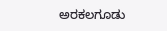ಅರಕಲಗೂಡು